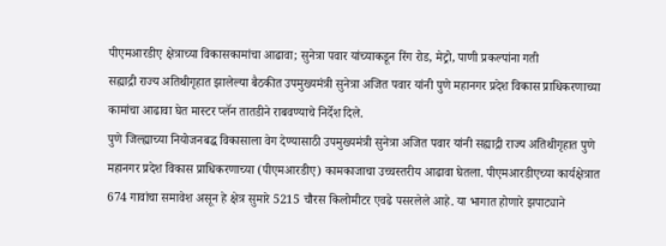पीएमआरडीए क्षेत्राच्या विकासकामांचा आढावा; सुनेत्रा पवार यांच्याकडून रिंग रोड, मेट्रो, पाणी प्रकल्पांना गती
सह्याद्री राज्य अतिथीगृहात झालेल्या बैठकीत उपमुख्यमंत्री सुनेत्रा अजित पवार यांनी पुणे महानगर प्रदेश विकास प्राधिकरणाच्या कामांचा आढावा घेत मास्टर प्लॅन तातडीने राबवण्याचे निर्देश दिले.
पुणे जिल्ह्याच्या नियोजनबद्ध विकासाला वेग देण्यासाठी उपमुख्यमंत्री सुनेत्रा अजित पवार यांनी सह्याद्री राज्य अतिथीगृहात पुणे महानगर प्रदेश विकास प्राधिकरणाच्या (पीएमआरडीए) कामकाजाचा उच्चस्तरीय आढावा घेतला. पीएमआरडीएच्या कार्यक्षेत्रात 674 गावांचा समावेश असून हे क्षेत्र सुमारे 5215 चौरस किलोमीटर एवढे पसरलेले आहे. या भागात होणारे झपाट्याने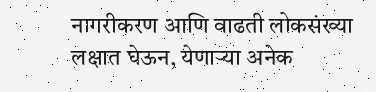नागरीकरण आणि वाढती लोकसंख्या लक्षात घेऊन, येणाऱ्या अनेक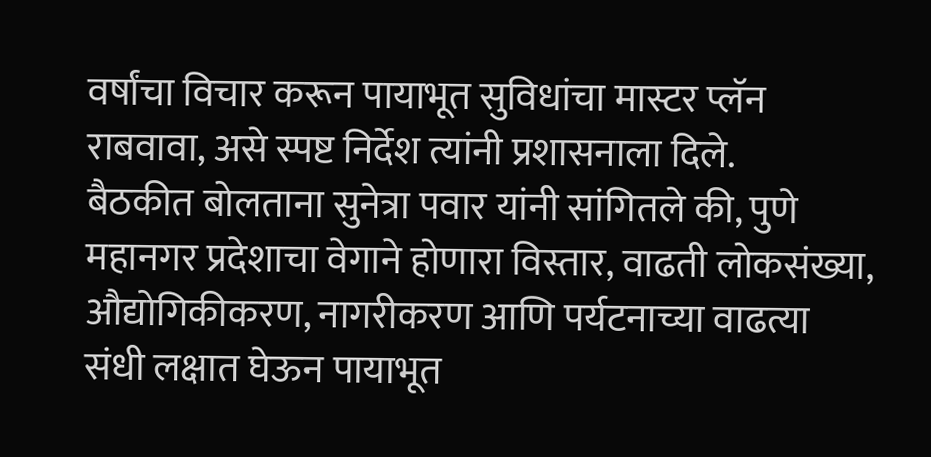वर्षांचा विचार करून पायाभूत सुविधांचा मास्टर प्लॅन राबवावा, असे स्पष्ट निर्देश त्यांनी प्रशासनाला दिले.
बैठकीत बोलताना सुनेत्रा पवार यांनी सांगितले की, पुणे महानगर प्रदेशाचा वेगाने होणारा विस्तार, वाढती लोकसंख्या, औद्योगिकीकरण, नागरीकरण आणि पर्यटनाच्या वाढत्या संधी लक्षात घेऊन पायाभूत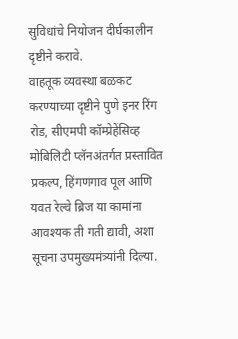सुविधांचे नियोजन दीर्घकालीन दृष्टीने करावे.
वाहतूक व्यवस्था बळकट करण्याच्या दृष्टीने पुणे इनर रिंग रोड, सीएमपी कॉम्प्रेहेंसिव्ह मोबिलिटी प्लॅनअंतर्गत प्रस्तावित प्रकल्प, हिंगणगाव पूल आणि यवत रेल्वे ब्रिज या कामांना आवश्यक ती गती द्यावी, अशा सूचना उपमुख्यमंत्र्यांनी दिल्या.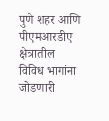पुणे शहर आणि पीएमआरडीए क्षेत्रातील विविध भागांना जोडणारी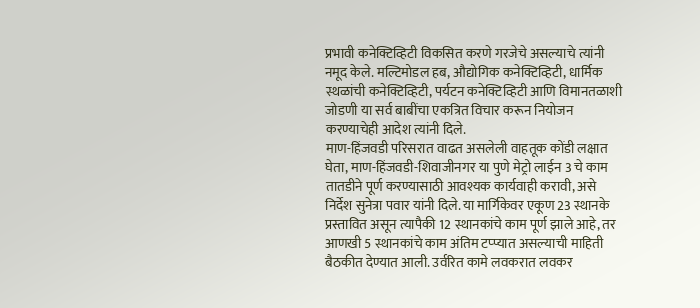प्रभावी कनेक्टिव्हिटी विकसित करणे गरजेचे असल्याचे त्यांनी नमूद केले. मल्टिमोडल हब, औद्योगिक कनेक्टिव्हिटी, धार्मिक स्थळांची कनेक्टिव्हिटी, पर्यटन कनेक्टिव्हिटी आणि विमानतळाशी जोडणी या सर्व बाबींचा एकत्रित विचार करून नियोजन करण्याचेही आदेश त्यांनी दिले.
माण-हिंजवडी परिसरात वाढत असलेली वाहतूक कोंडी लक्षात घेता, माण-हिंजवडी-शिवाजीनगर या पुणे मेट्रो लाईन 3 चे काम तातडीने पूर्ण करण्यासाठी आवश्यक कार्यवाही करावी, असे निर्देश सुनेत्रा पवार यांनी दिले. या मार्गिकेवर एकूण 23 स्थानके प्रस्तावित असून त्यापैकी 12 स्थानकांचे काम पूर्ण झाले आहे, तर आणखी 5 स्थानकांचे काम अंतिम टप्प्यात असल्याची माहिती बैठकीत देण्यात आली. उर्वरित कामे लवकरात लवकर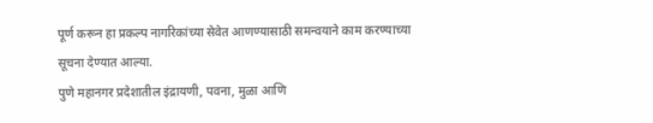पूर्ण करून हा प्रकल्प नागरिकांच्या सेवेत आणण्यासाठी समन्वयाने काम करण्याच्या सूचना देण्यात आल्या.
पुणे महानगर प्रदेशातील इंद्रायणी, पवना, मुळा आणि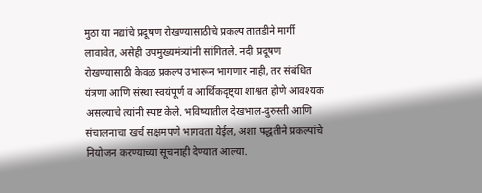मुठा या नद्यांचे प्रदूषण रोखण्यासाठीचे प्रकल्प तातडीने मार्गी लावावेत, असेही उपमुख्यमंत्र्यांनी सांगितले. नदी प्रदूषण रोखण्यासाठी केवळ प्रकल्प उभारून भागणार नाही, तर संबंधित यंत्रणा आणि संस्था स्वयंपूर्ण व आर्थिकदृष्ट्या शाश्वत होणे आवश्यक असल्याचे त्यांनी स्पष्ट केले. भविष्यातील देखभाल-दुरुस्ती आणि संचालनाचा खर्च सक्षमपणे भागवता येईल, अशा पद्धतीने प्रकल्पांचे नियोजन करण्याच्या सूचनाही देण्यात आल्या.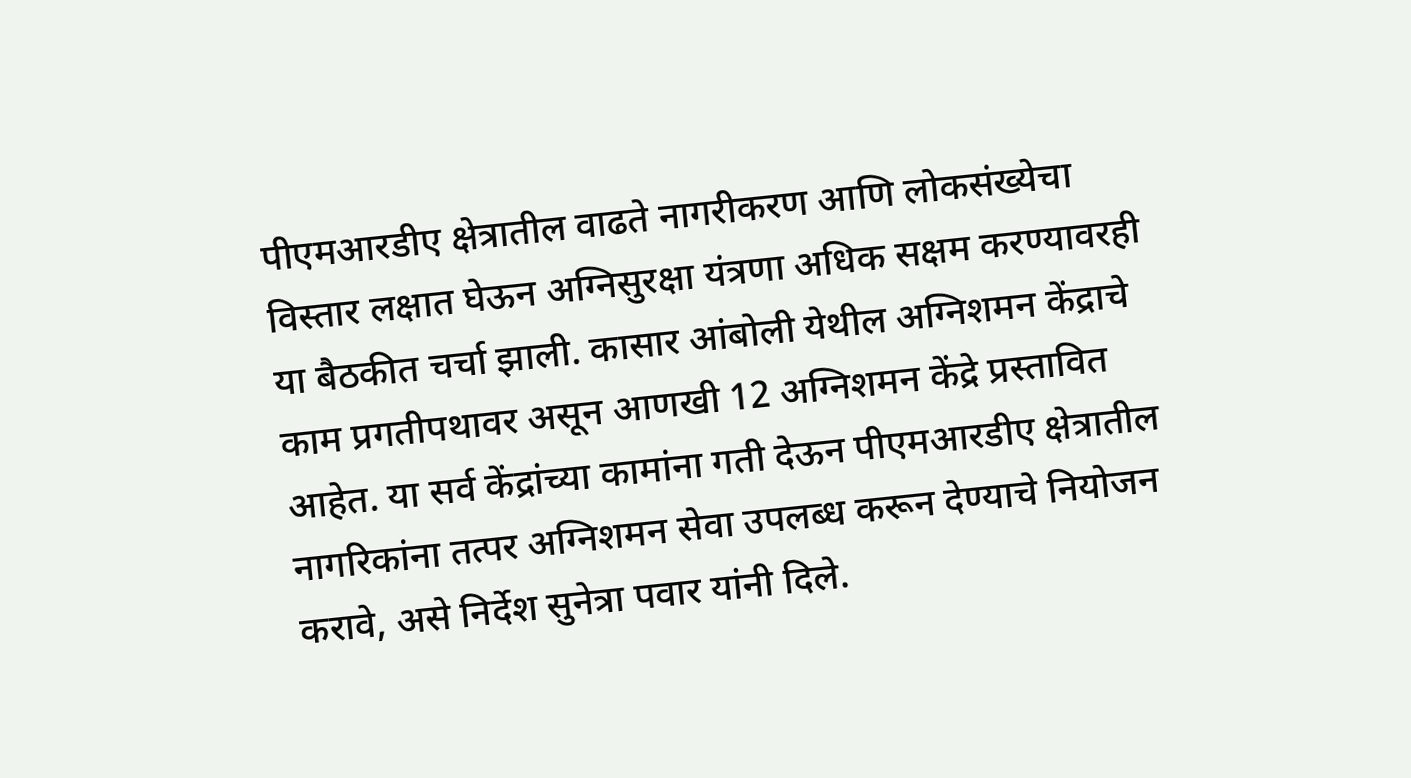पीएमआरडीए क्षेत्रातील वाढते नागरीकरण आणि लोकसंख्येचा विस्तार लक्षात घेऊन अग्निसुरक्षा यंत्रणा अधिक सक्षम करण्यावरही या बैठकीत चर्चा झाली. कासार आंबोली येथील अग्निशमन केंद्राचे काम प्रगतीपथावर असून आणखी 12 अग्निशमन केंद्रे प्रस्तावित आहेत. या सर्व केंद्रांच्या कामांना गती देऊन पीएमआरडीए क्षेत्रातील नागरिकांना तत्पर अग्निशमन सेवा उपलब्ध करून देण्याचे नियोजन करावे, असे निर्देश सुनेत्रा पवार यांनी दिले.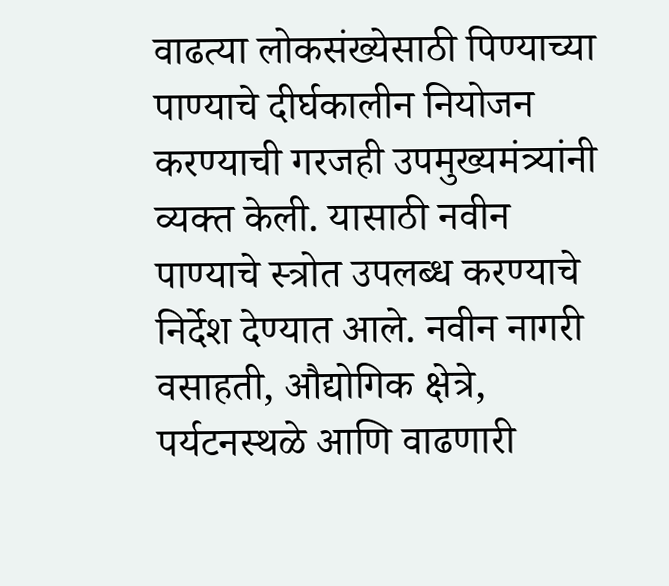वाढत्या लोकसंख्येसाठी पिण्याच्या पाण्याचे दीर्घकालीन नियोजन करण्याची गरजही उपमुख्यमंत्र्यांनी व्यक्त केली. यासाठी नवीन पाण्याचे स्त्रोत उपलब्ध करण्याचे निर्देश देण्यात आले. नवीन नागरी वसाहती, औद्योगिक क्षेत्रे, पर्यटनस्थळे आणि वाढणारी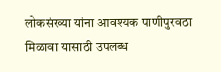लोकसंख्या यांना आवश्यक पाणीपुरवठा मिळावा यासाठी उपलब्ध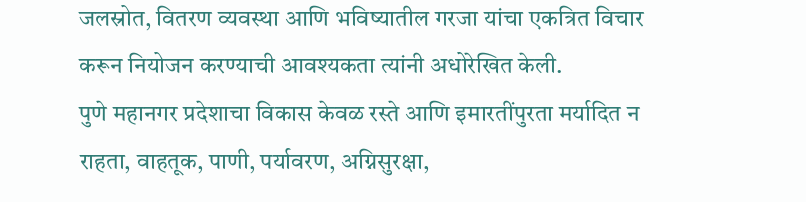जलस्रोत, वितरण व्यवस्था आणि भविष्यातील गरजा यांचा एकत्रित विचार करून नियोजन करण्याची आवश्यकता त्यांनी अधोरेखित केली.
पुणे महानगर प्रदेशाचा विकास केवळ रस्ते आणि इमारतींपुरता मर्यादित न राहता, वाहतूक, पाणी, पर्यावरण, अग्निसुरक्षा,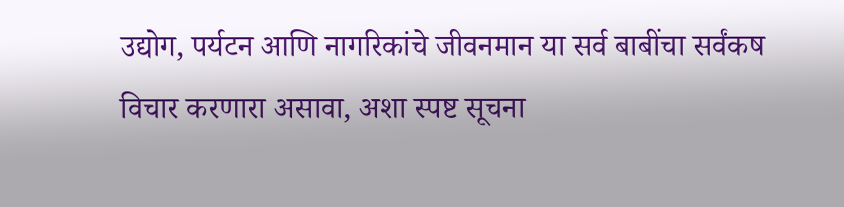उद्योग, पर्यटन आणि नागरिकांचे जीवनमान या सर्व बाबींचा सर्वंकष विचार करणारा असावा, अशा स्पष्ट सूचना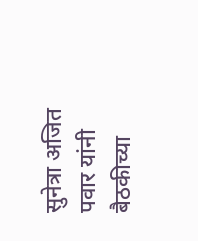सुनेत्रा अजित पवार यांनी बैठकीच्या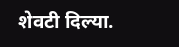शेवटी दिल्या.